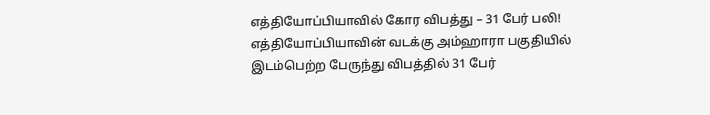எத்தியோப்பியாவில் கோர விபத்து – 31 பேர் பலி!
எத்தியோப்பியாவின் வடக்கு அம்ஹாரா பகுதியில் இடம்பெற்ற பேருந்து விபத்தில் 31 பேர்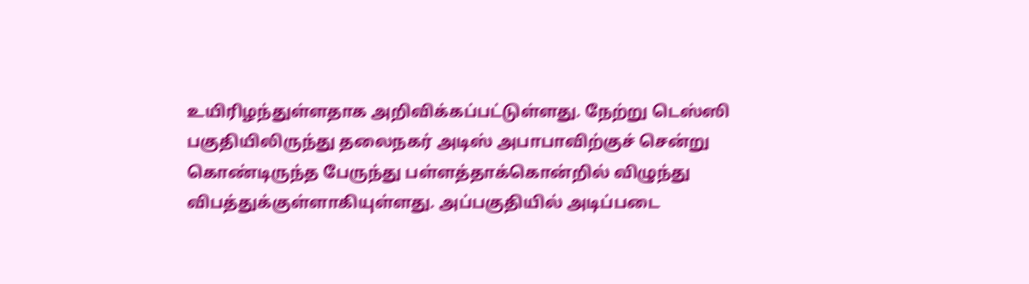உயிரிழந்துள்ளதாக அறிவிக்கப்பட்டுள்ளது. நேற்று டெஸ்ஸி பகுதியிலிருந்து தலைநகர் அடிஸ் அபாபாவிற்குச் சென்று கொண்டிருந்த பேருந்து பள்ளத்தாக்கொன்றில் விழுந்து விபத்துக்குள்ளாகியுள்ளது. அப்பகுதியில் அடிப்படை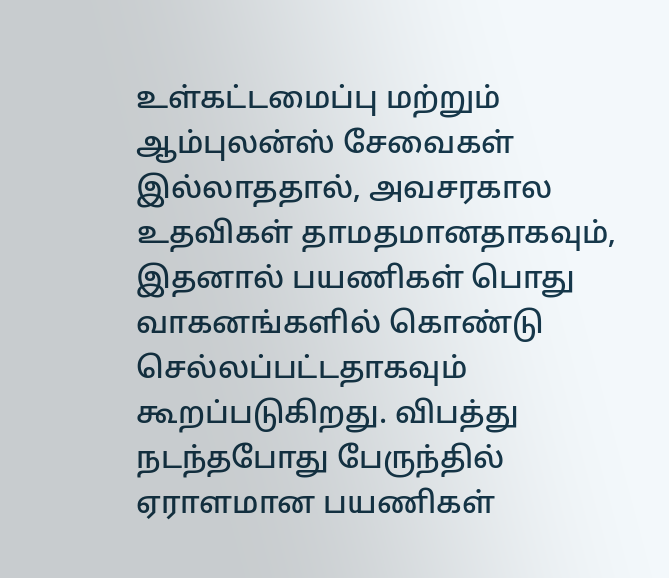உள்கட்டமைப்பு மற்றும் ஆம்புலன்ஸ் சேவைகள் இல்லாததால், அவசரகால உதவிகள் தாமதமானதாகவும், இதனால் பயணிகள் பொது வாகனங்களில் கொண்டு செல்லப்பட்டதாகவும் கூறப்படுகிறது. விபத்து நடந்தபோது பேருந்தில் ஏராளமான பயணிகள்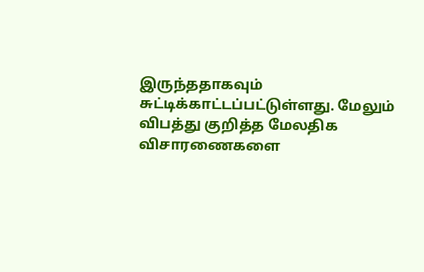இருந்ததாகவும் சுட்டிக்காட்டப்பட்டுள்ளது. மேலும் விபத்து குறித்த மேலதிக விசாரணைகளை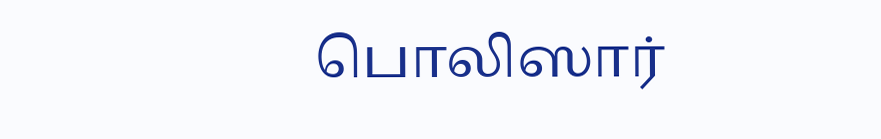பொலிஸார்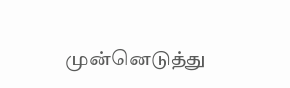முன்னெடுத்து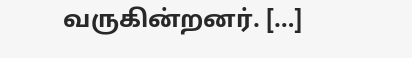வருகின்றனர். […]